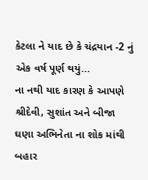કેટલા ને યાદ છે કે ચંદ્રયાન -2 નું એક વર્ષ પૂર્ણ થયું...
ના નથી યાદ કારણ કે આપણે શ્રીદેવી, સુશાંત અને બીજા ઘણા અભિનેતા ના શોક માંથી બહાર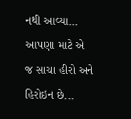નથી આવ્યા...
આપણા માટે એ જ સાચા હીરો અને હિરોઇન છે...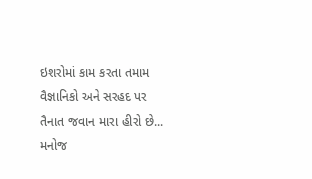ઇશરોમાં કામ કરતા તમામ વૈજ્ઞાનિકો અને સરહદ પર તૈનાત જવાન મારા હીરો છે...
મનોજ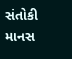સંતોકી માનસ